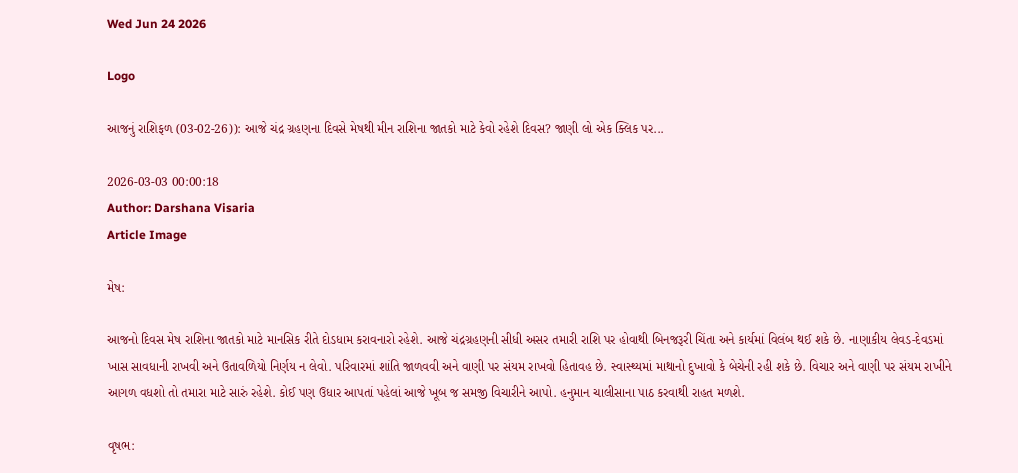Wed Jun 24 2026

Logo

આજનું રાશિફળ (03-02-26)): આજે ચંદ્ર ગ્રહણના દિવસે મેષથી મીન રાશિના જાતકો માટે કેવો રહેશે દિવસ? જાણી લો એક ક્લિક પર...

2026-03-03 00:00:18
Author: Darshana Visaria
Article Image

મેષ:

આજનો દિવસ મેષ રાશિના જાતકો માટે માનસિક રીતે દોડધામ કરાવનારો રહેશે. આજે ચંદ્રગ્રહણની સીધી અસર તમારી રાશિ પર હોવાથી બિનજરૂરી ચિંતા અને કાર્યમાં વિલંબ થઈ શકે છે. નાણાકીય લેવડ-દેવડમાં ખાસ સાવધાની રાખવી અને ઉતાવળિયો નિર્ણય ન લેવો. પરિવારમાં શાંતિ જાળવવી અને વાણી પર સંયમ રાખવો હિતાવહ છે. સ્વાસ્થ્યમાં માથાનો દુખાવો કે બેચેની રહી શકે છે. વિચાર અને વાણી પર સંયમ રાખીને આગળ વધશો તો તમારા માટે સારું રહેશે. કોઈ પણ ઉધાર આપતાં પહેલાં આજે ખૂબ જ સમજી વિચારીને આપો. હનુમાન ચાલીસાના પાઠ કરવાથી રાહત મળશે.

વૃષભ: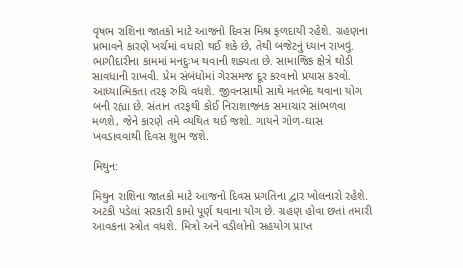વૃષભ રાશિના જાતકો માટે આજનો દિવસ મિશ્ર ફળદાયી રહેશે. ગ્રહણના પ્રભાવને કારણે ખર્ચમાં વધારો થઈ શકે છે, તેથી બજેટનું ધ્યાન રાખવું. ભાગીદારીના કામમાં મનદુઃખ થવાની શક્યતા છે. સામાજિક ક્ષેત્રે થોડી સાવધાની રાખવી. પ્રેમ સંબંધોમાં ગેરસમજ દૂર કરવાનો પ્રયાસ કરવો. આધ્યાત્મિકતા તરફ રુચિ વધશે. જીવનસાથી સાથે મતભેદ થવાના યોગ બની રહ્યા છે. સંતાન તરફથી કોઈ નિરાશાજનક સમાચાર સાંભળવા મળશે, જેને કારણે તમે વ્યથિત થઈ જશો. ગાયને ગોળ-ઘાસ ખવડાવવાથી દિવસ શુભ જશે.

મિથુન:

મિથુન રાશિના જાતકો માટે આજનો દિવસ પ્રગતિના દ્વાર ખોલનારો રહેશે. અટકી પડેલાં સરકારી કામો પૂર્ણ થવાના યોગ છે. ગ્રહણ હોવા છતાં તમારી આવકના સ્ત્રોત વધશે. મિત્રો અને વડીલોનો સહયોગ પ્રાપ્ત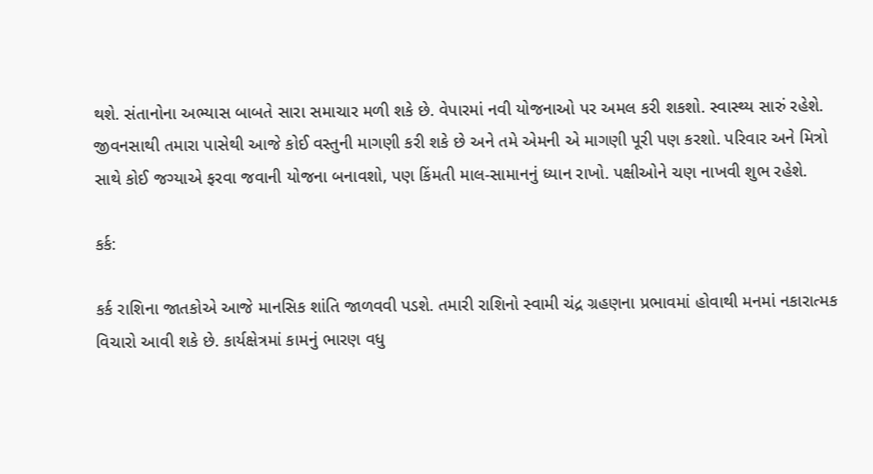થશે. સંતાનોના અભ્યાસ બાબતે સારા સમાચાર મળી શકે છે. વેપારમાં નવી યોજનાઓ પર અમલ કરી શકશો. સ્વાસ્થ્ય સારું રહેશે. જીવનસાથી તમારા પાસેથી આજે કોઈ વસ્તુની માગણી કરી શકે છે અને તમે એમની એ માગણી પૂરી પણ કરશો. પરિવાર અને મિત્રો સાથે કોઈ જગ્યાએ ફરવા જવાની યોજના બનાવશો, પણ કિંમતી માલ-સામાનનું ધ્યાન રાખો. પક્ષીઓને ચણ નાખવી શુભ રહેશે.

કર્ક:

કર્ક રાશિના જાતકોએ આજે માનસિક શાંતિ જાળવવી પડશે. તમારી રાશિનો સ્વામી ચંદ્ર ગ્રહણના પ્રભાવમાં હોવાથી મનમાં નકારાત્મક વિચારો આવી શકે છે. કાર્યક્ષેત્રમાં કામનું ભારણ વધુ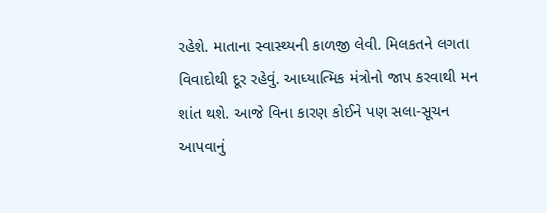રહેશે. માતાના સ્વાસ્થ્યની કાળજી લેવી. મિલકતને લગતા વિવાદોથી દૂર રહેવું. આધ્યાત્મિક મંત્રોનો જાપ કરવાથી મન શાંત થશે. આજે વિના કારણ કોઈને પણ સલા-સૂચન આપવાનું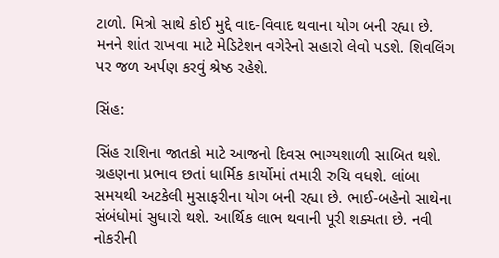ટાળો. મિત્રો સાથે કોઈ મુદ્દે વાદ-વિવાદ થવાના યોગ બની રહ્યા છે. મનને શાંત રાખવા માટે મેડિટેશન વગેરેનો સહારો લેવો પડશે. શિવલિંગ પર જળ અર્પણ કરવું શ્રેષ્ઠ રહેશે.

સિંહ:

સિંહ રાશિના જાતકો માટે આજનો દિવસ ભાગ્યશાળી સાબિત થશે. ગ્રહણના પ્રભાવ છતાં ધાર્મિક કાર્યોમાં તમારી રુચિ વધશે. લાંબા સમયથી અટકેલી મુસાફરીના યોગ બની રહ્યા છે. ભાઈ-બહેનો સાથેના સંબંધોમાં સુધારો થશે. આર્થિક લાભ થવાની પૂરી શક્યતા છે. નવી નોકરીની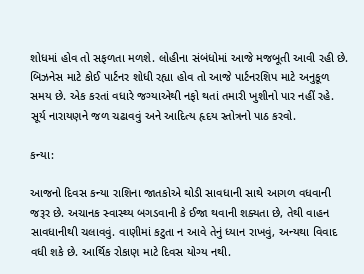શોધમાં હોવ તો સફળતા મળશે. લોહીના સંબંધોમાં આજે મજબૂતી આવી રહી છે. બિઝનેસ માટે કોઈ પાર્ટનર શોધી રહ્યા હોવ તો આજે પાર્ટનરશિપ માટે અનુકૂળ સમય છે. એક કરતાં વધારે જગ્યાએથી નફો થતાં તમારી ખુશીનો પાર નહીં રહે. સૂર્ય નારાયણને જળ ચઢાવવું અને આદિત્ય હૃદય સ્તોત્રનો પાઠ કરવો.

કન્યા:

આજનો દિવસ કન્યા રાશિના જાતકોએ થોડી સાવધાની સાથે આગળ વધવાની જરૂર છે. અચાનક સ્વાસ્થ્ય બગડવાની કે ઈજા થવાની શક્યતા છે, તેથી વાહન સાવધાનીથી ચલાવવું. વાણીમાં કટુતા ન આવે તેનું ધ્યાન રાખવું, અન્યથા વિવાદ વધી શકે છે. આર્થિક રોકાણ માટે દિવસ યોગ્ય નથી.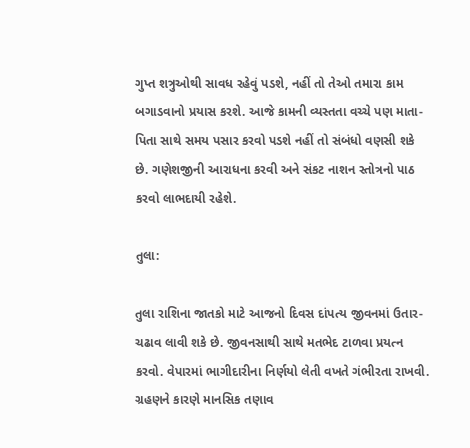ગુપ્ત શત્રુઓથી સાવધ રહેવું પડશે, નહીં તો તેઓ તમારા કામ બગાડવાનો પ્રયાસ કરશે. આજે કામની વ્યસ્તતા વચ્ચે પણ માતા-પિતા સાથે સમય પસાર કરવો પડશે નહીં તો સંબંધો વણસી શકે છે. ગણેશજીની આરાધના કરવી અને સંકટ નાશન સ્તોત્રનો પાઠ કરવો લાભદાયી રહેશે.

તુલા:

તુલા રાશિના જાતકો માટે આજનો દિવસ દાંપત્ય જીવનમાં ઉતાર-ચઢાવ લાવી શકે છે. જીવનસાથી સાથે મતભેદ ટાળવા પ્રયત્ન કરવો. વેપારમાં ભાગીદારીના નિર્ણયો લેતી વખતે ગંભીરતા રાખવી. ગ્રહણને કારણે માનસિક તણાવ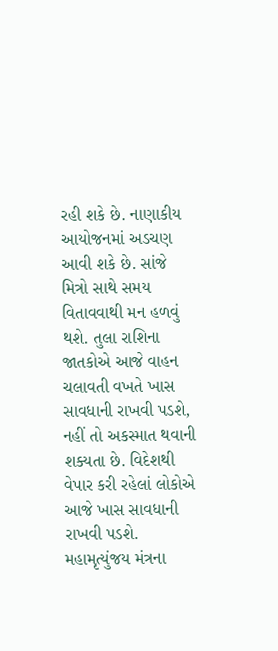રહી શકે છે. નાણાકીય આયોજનમાં અડચણ આવી શકે છે. સાંજે મિત્રો સાથે સમય વિતાવવાથી મન હળવું થશે. તુલા રાશિના જાતકોએ આજે વાહન ચલાવતી વખતે ખાસ સાવધાની રાખવી પડશે, નહીં તો અકસ્માત થવાની શક્યતા છે. વિદેશથી વેપાર કરી રહેલાં લોકોએ આજે ખાસ સાવધાની રાખવી પડશે. મહામૃત્યુંજય મંત્રના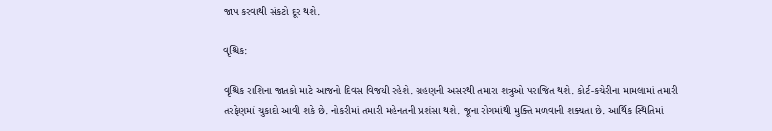જાપ કરવાથી સંકટો દૂર થશે.

વૃશ્ચિક:

વૃશ્ચિક રાશિના જાતકો માટે આજનો દિવસ વિજયી રહેશે. ગ્રહણની અસરથી તમારા શત્રુઓ પરાજિત થશે. કોર્ટ-કચેરીના મામલામાં તમારી તરફેણમાં ચુકાદો આવી શકે છે. નોકરીમાં તમારી મહેનતની પ્રશંસા થશે. જૂના રોગમાંથી મુક્તિ મળવાની શક્યતા છે. આર્થિક સ્થિતિમાં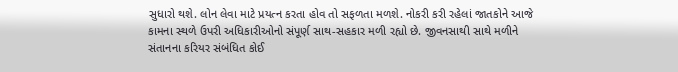સુધારો થશે. લોન લેવા માટે પ્રયત્ન કરતા હોવ તો સફળતા મળશે. નોકરી કરી રહેલાં જાતકોને આજે કામના સ્થળે ઉપરી અધિકારીઓનો સંપૂર્ણ સાથ-સહકાર મળી રહ્યો છે. જીવનસાથી સાથે મળીને સંતાનના કરિયર સંબંધિત કોઈ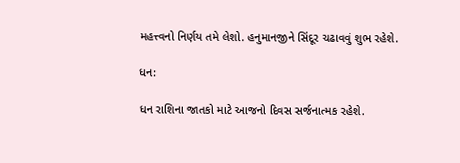મહત્ત્વનો નિર્ણય તમે લેશો. હનુમાનજીને સિંદૂર ચઢાવવું શુભ રહેશે.

ધન:

ધન રાશિના જાતકો માટે આજનો દિવસ સર્જનાત્મક રહેશે.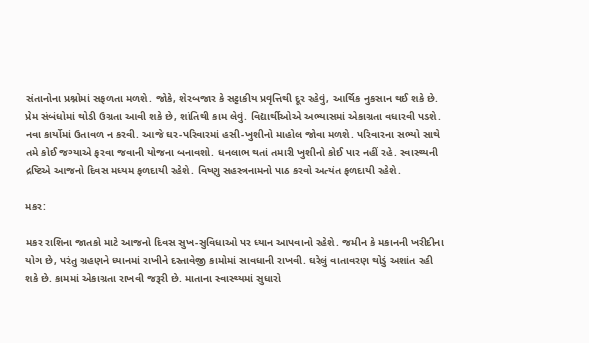સંતાનોના પ્રશ્નોમાં સફળતા મળશે. જોકે, શેરબજાર કે સટ્ટાકીય પ્રવૃત્તિથી દૂર રહેવું, આર્થિક નુકસાન થઈ શકે છે. પ્રેમ સંબંધોમાં થોડી ઉગ્રતા આવી શકે છે, શાંતિથી કામ લેવું. વિદ્યાર્થીઓએ અભ્યાસમાં એકાગ્રતા વધારવી પડશે. નવા કાર્યોમાં ઉતાવળ ન કરવી. આજે ઘર-પરિવારમાં હસી-ખુશીનો માહોલ જોવા મળશે. પરિવારના સભ્યો સાથે તમે કોઈ જગ્યાએ ફરવા જવાની યોજના બનાવશો. ધનલાભ થતાં તમારી ખુશીનો કોઈ પાર નહીં રહે. સ્વાસ્થ્યની દ્રષ્ટિએ આજનો દિવસ મધ્યમ ફળદાયી રહેશે. વિષ્ણુ સહસ્ત્રનામનો પાઠ કરવો અત્યંત ફળદાયી રહેશે.

મકર:

મકર રાશિના જાતકો માટે આજનો દિવસ સુખ-સુવિધાઓ પર ધ્યાન આપવાનો રહેશે. જમીન કે મકાનની ખરીદીના યોગ છે, પરંતુ ગ્રહણને ધ્યાનમાં રાખીને દસ્તાવેજી કામોમાં સાવધાની રાખવી. ઘરેલું વાતાવરણ થોડું અશાંત રહી શકે છે. કામમાં એકાગ્રતા રાખવી જરૂરી છે. માતાના સ્વાસ્થ્યમાં સુધારો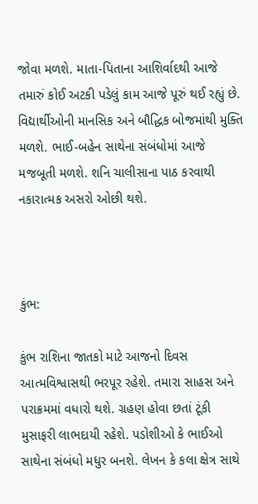જોવા મળશે. માતા-પિતાના આશિર્વાદથી આજે તમારું કોઈ અટકી પડેલું કામ આજે પૂરું થઈ રહ્યું છે. વિદ્યાર્થીઓની માનસિક અને બૌદ્ધિક બોજમાંથી મુક્તિ મળશે. ભાઈ-બહેન સાથેના સંબંધોમાં આજે મજબૂતી મળશે. શનિ ચાલીસાના પાઠ કરવાથી નકારાત્મક અસરો ઓછી થશે.



કુંભ:

કુંભ રાશિના જાતકો માટે આજનો દિવસ આત્મવિશ્વાસથી ભરપૂર રહેશે. તમારા સાહસ અને પરાક્રમમાં વધારો થશે. ગ્રહણ હોવા છતાં ટૂંકી મુસાફરી લાભદાયી રહેશે. પડોશીઓ કે ભાઈઓ સાથેના સંબંધો મધુર બનશે. લેખન કે કલા ક્ષેત્ર સાથે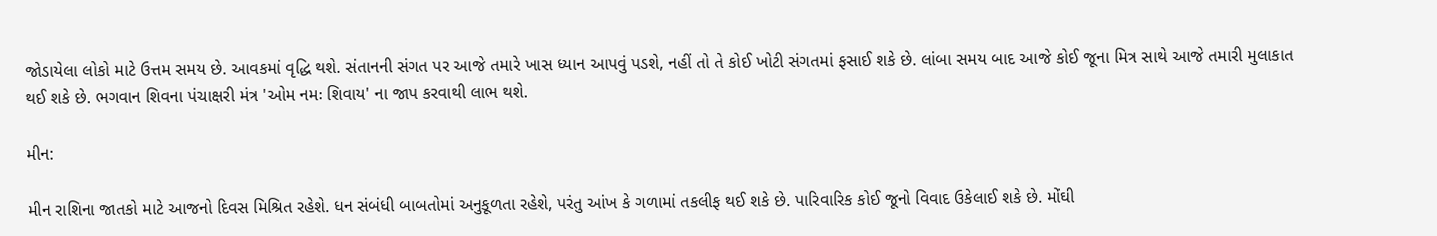જોડાયેલા લોકો માટે ઉત્તમ સમય છે. આવકમાં વૃદ્ધિ થશે. સંતાનની સંગત પર આજે તમારે ખાસ ધ્યાન આપવું પડશે, નહીં તો તે કોઈ ખોટી સંગતમાં ફસાઈ શકે છે. લાંબા સમય બાદ આજે કોઈ જૂના મિત્ર સાથે આજે તમારી મુલાકાત થઈ શકે છે. ભગવાન શિવના પંચાક્ષરી મંત્ર 'ઓમ નમઃ શિવાય' ના જાપ કરવાથી લાભ થશે.

મીન:

મીન રાશિના જાતકો માટે આજનો દિવસ મિશ્રિત રહેશે. ધન સંબંધી બાબતોમાં અનુકૂળતા રહેશે, પરંતુ આંખ કે ગળામાં તકલીફ થઈ શકે છે. પારિવારિક કોઈ જૂનો વિવાદ ઉકેલાઈ શકે છે. મોંઘી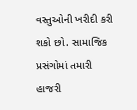વસ્તુઓની ખરીદી કરી શકો છો. સામાજિક પ્રસંગોમાં તમારી હાજરી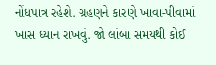નોંધપાત્ર રહેશે. ગ્રહણને કારણે ખાવા-પીવામાં ખાસ ધ્યાન રાખવું. જો લાંબા સમયથી કોઈ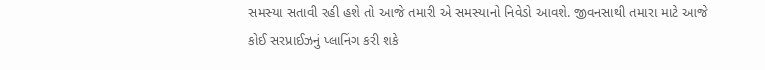સમસ્યા સતાવી રહી હશે તો આજે તમારી એ સમસ્યાનો નિવેડો આવશે. જીવનસાથી તમારા માટે આજે કોઈ સરપ્રાઈઝનું પ્લાનિંગ કરી શકે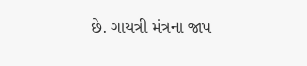છે. ગાયત્રી મંત્રના જાપ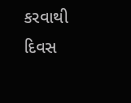કરવાથી દિવસ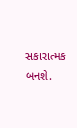સકારાત્મક બનશે.